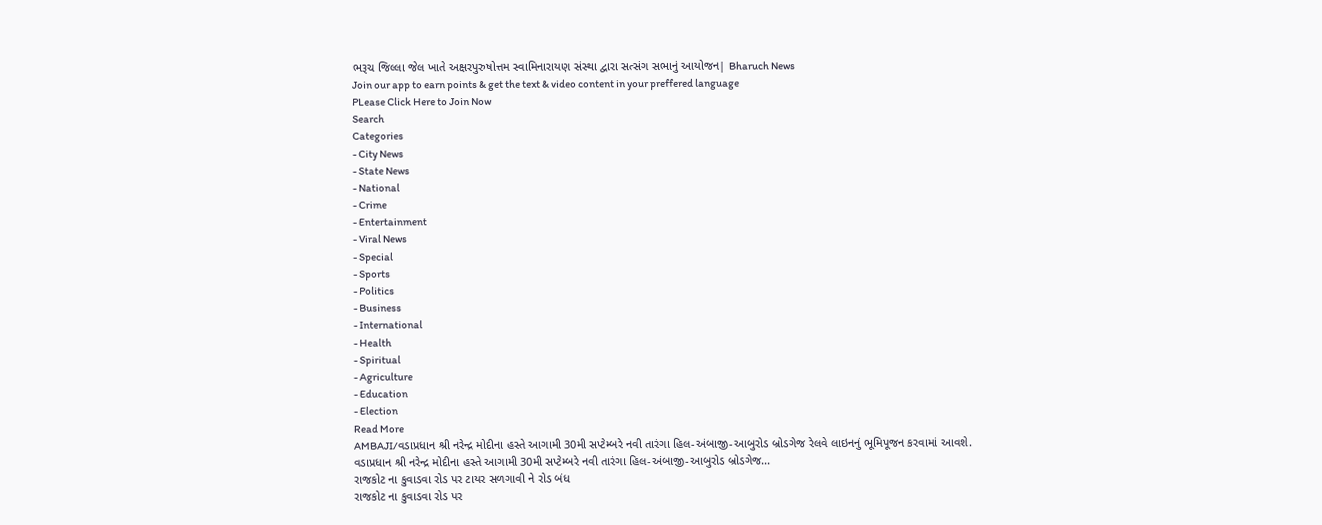ભરૂચ જિલ્લા જેલ ખાતે અક્ષરપુરુષોત્તમ સ્વામિનારાયણ સંસ્થા દ્વારા સત્સંગ સભાનું આયોજન| Bharuch News
Join our app to earn points & get the text & video content in your preffered language
PLease Click Here to Join Now
Search
Categories
- City News
- State News
- National
- Crime
- Entertainment
- Viral News
- Special
- Sports
- Politics
- Business
- International
- Health
- Spiritual
- Agriculture
- Education
- Election
Read More
AMBAJI/વડાપ્રધાન શ્રી નરેન્દ્ર મોદીના હસ્તે આગામી 30મી સપ્ટેમ્બરે નવી તારંગા હિલ-અંબાજી-આબુરોડ બ્રોડગેજ રેલવે લાઇનનું ભૂમિપૂજન કરવામાં આવશે.
વડાપ્રધાન શ્રી નરેન્દ્ર મોદીના હસ્તે આગામી 30મી સપ્ટેમ્બરે નવી તારંગા હિલ-અંબાજી-આબુરોડ બ્રોડગેજ...
રાજકોટ ના કુવાડવા રોડ પર ટાયર સળગાવી ને રોડ બંધ
રાજકોટ ના કુવાડવા રોડ પર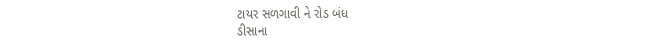ટાયર સળગાવી ને રોડ બંધ
ડીસાના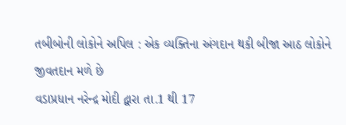તબીબોની લોકોને અપિલ : એક વ્યક્તિના અંગદાન થકી બીજા આઠ લોકોને જીવતદાન મળે છે
વડાપ્રધાન નરેન્દ્ર મોદી દ્વારા તા.1 થી 17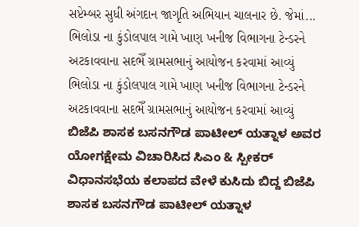સપ્ટેમ્બર સુધી અંગદાન જાગૃતિ અભિયાન ચાલનાર છે. જેમાં...
ભિલોડા ના કુંડોલપાલ ગામે ખાણ ખનીજ વિભાગના ટેન્ડરને અટકાવવાના સદભેઁ ગ્રામસભાનું આયોજન કરવામાં આવ્યું
ભિલોડા ના કુંડોલપાલ ગામે ખાણ ખનીજ વિભાગના ટેન્ડરને અટકાવવાના સદભેઁ ગ્રામસભાનું આયોજન કરવામાં આવ્યું
ಬಿಜೆಪಿ ಶಾಸಕ ಬಸನಗೌಡ ಪಾಟೀಲ್ ಯತ್ನಾಳ ಅವರ ಯೋಗಕ್ಷೇಮ ವಿಚಾರಿಸಿದ ಸಿಎಂ & ಸ್ಪೀಕರ್
ವಿಧಾನಸಭೆಯ ಕಲಾಪದ ವೇಳೆ ಕುಸಿದು ಬಿದ್ದ ಬಿಜೆಪಿ ಶಾಸಕ ಬಸನಗೌಡ ಪಾಟೀಲ್ ಯತ್ನಾಳ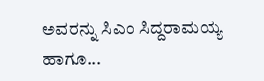ಅವರನ್ನು ಸಿಎಂ ಸಿದ್ದರಾಮಯ್ಯ ಹಾಗೂ...